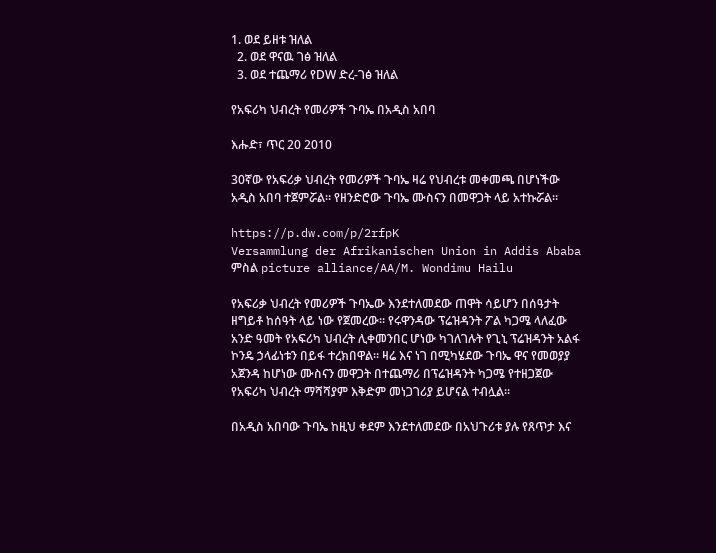1. ወደ ይዘቱ ዝለል
  2. ወደ ዋናዉ ገፅ ዝለል
  3. ወደ ተጨማሪ የDW ድረ-ገፅ ዝለል

የአፍሪካ ህብረት የመሪዎች ጉባኤ በአዲስ አበባ

እሑድ፣ ጥር 20 2010

30ኛው የአፍሪቃ ህብረት የመሪዎች ጉባኤ ዛሬ የህብረቱ መቀመጫ በሆነችው አዲስ አበባ ተጀምሯል። የዘንድሮው ጉባኤ ሙስናን በመዋጋት ላይ አተኩሯል።

https://p.dw.com/p/2rfpK
Versammlung der Afrikanischen Union in Addis Ababa
ምስል picture alliance/AA/M. Wondimu Hailu

የአፍሪቃ ህብረት የመሪዎች ጉባኤው እንደተለመደው ጠዋት ሳይሆን በሰዓታት ዘግይቶ ከሰዓት ላይ ነው የጀመረው። የሩዋንዳው ፕሬዝዳንት ፖል ካጋሜ ላለፈው አንድ ዓመት የአፍሪካ ህብረት ሊቀመንበር ሆነው ካገለገሉት የጊኒ ፕሬዝዳንት አልፋ ኮንዴ ኃላፊነቱን በይፋ ተረክበዋል። ዛሬ እና ነገ በሚካሄደው ጉባኤ ዋና የመወያያ አጀንዳ ከሆነው ሙስናን መዋጋት በተጨማሪ በፕሬዝዳንት ካጋሜ የተዘጋጀው የአፍሪካ ህብረት ማሻሻያም እቅድም መነጋገሪያ ይሆናል ተብሏል።

በአዲስ አበባው ጉባኤ ከዚህ ቀደም እንደተለመደው በአህጉሪቱ ያሉ የጸጥታ እና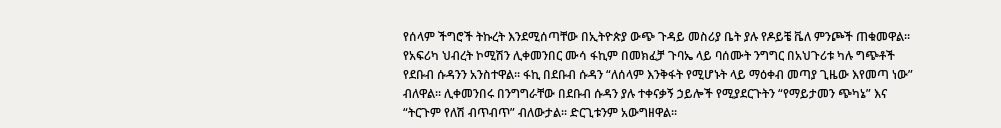የሰላም ችግሮች ትኩረት እንደሚሰጣቸው በኢትዮጵያ ውጭ ጉዳይ መስሪያ ቤት ያሉ የዶይቼ ቬለ ምንጮች ጠቁመዋል። የአፍሪካ ህብረት ኮሚሽን ሊቀመንበር ሙሳ ፋኪም በመክፈቻ ጉባኤ ላይ ባሰሙት ንግግር በአህጉሪቱ ካሉ ግጭቶች የደቡብ ሱዳንን አንስተዋል፡፡ ፋኪ በደቡብ ሱዳን “ለሰላም እንቅፋት የሚሆኑት ላይ ማዕቀብ መጣያ ጊዜው እየመጣ ነው” ብለዋል፡፡ ሊቀመንበሩ በንግግራቸው በደቡብ ሱዳን ያሉ ተቀናቃኝ ኃይሎች የሚያደርጉትን “የማይታመን ጭካኔ” እና “ትርጉም የለሽ ብጥብጥ” ብለውታል፡፡ ድርጊቱንም አውግዘዋል፡፡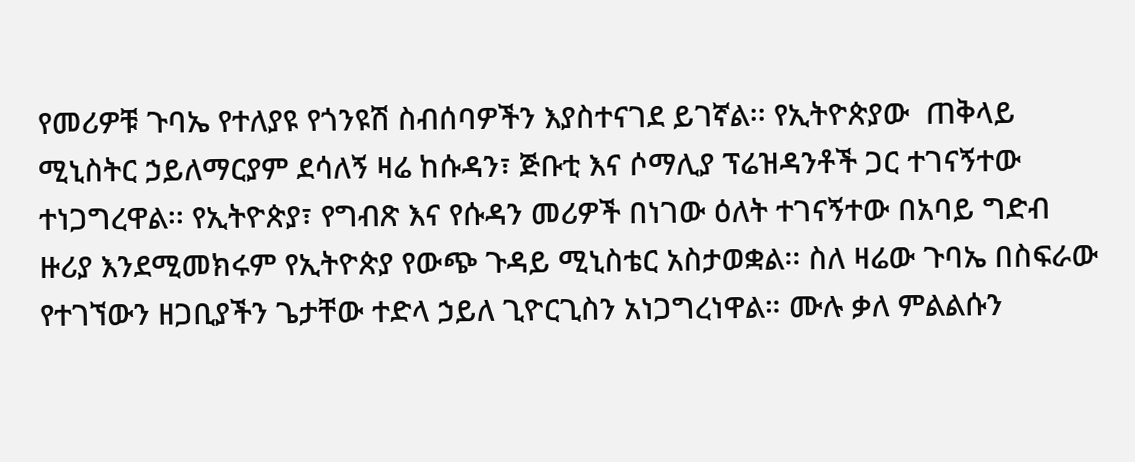የመሪዎቹ ጉባኤ የተለያዩ የጎንዩሽ ስብሰባዎችን እያስተናገደ ይገኛል፡፡ የኢትዮጵያው  ጠቅላይ ሚኒስትር ኃይለማርያም ደሳለኝ ዛሬ ከሱዳን፣ ጅቡቲ እና ሶማሊያ ፕሬዝዳንቶች ጋር ተገናኝተው ተነጋግረዋል፡፡ የኢትዮጵያ፣ የግብጽ እና የሱዳን መሪዎች በነገው ዕለት ተገናኝተው በአባይ ግድብ ዙሪያ እንደሚመክሩም የኢትዮጵያ የውጭ ጉዳይ ሚኒስቴር አስታወቋል፡፡ ስለ ዛሬው ጉባኤ በስፍራው የተገኘውን ዘጋቢያችን ጌታቸው ተድላ ኃይለ ጊዮርጊስን አነጋግረነዋል። ሙሉ ቃለ ምልልሱን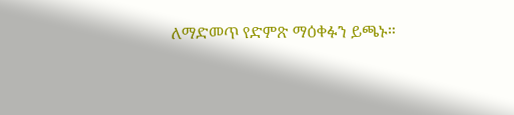ለማድመጥ የድምጽ ማዕቀፉን ይጫኑ።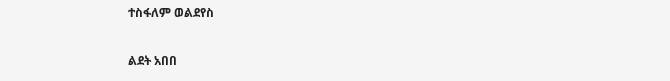ተስፋለም ወልደየስ

ልደት አበበ